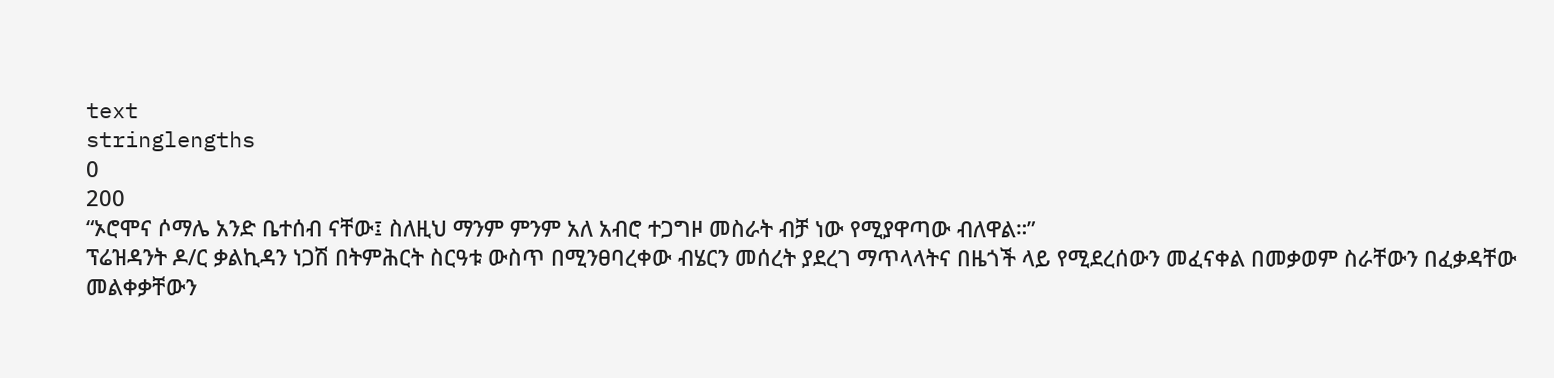text
stringlengths
0
200
“ኦሮሞና ሶማሌ አንድ ቤተሰብ ናቸው፤ ስለዚህ ማንም ምንም አለ አብሮ ተጋግዞ መስራት ብቻ ነው የሚያዋጣው ብለዋል።”
ፕሬዝዳንት ዶ/ር ቃልኪዳን ነጋሽ በትምሕርት ስርዓቱ ውስጥ በሚንፀባረቀው ብሄርን መሰረት ያደረገ ማጥላላትና በዜጎች ላይ የሚደረሰውን መፈናቀል በመቃወም ስራቸውን በፈቃዳቸው መልቀቃቸውን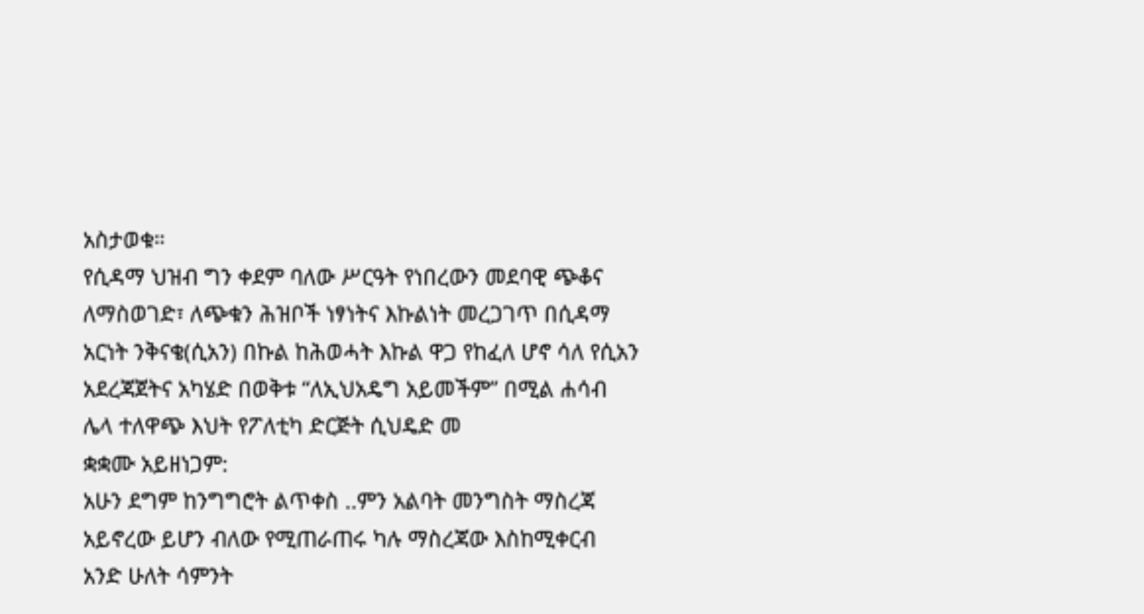አስታወቁ።
የሲዳማ ህዝብ ግን ቀደም ባለው ሥርዓት የነበረውን መደባዊ ጭቆና ለማስወገድ፣ ለጭቁን ሕዝቦች ነፃነትና እኩልነት መረጋገጥ በሲዳማ አርነት ንቅናቄ(ሲአን) በኩል ከሕወሓት እኩል ዋጋ የከፈለ ሆኖ ሳለ የሲአን አደረጃጀትና አካሄድ በወቅቱ “ለኢህአዴግ አይመችም” በሚል ሐሳብ ሌላ ተለዋጭ እህት የፖለቲካ ድርጅት ሲህዴድ መ
ቋቋሙ አይዘነጋም:
አሁን ደግም ከንግግሮት ልጥቀስ ..ምን አልባት መንግስት ማስረጃ አይኖረው ይሆን ብለው የሚጠራጠሩ ካሉ ማስረጃው እስከሚቀርብ አንድ ሁለት ሳምንት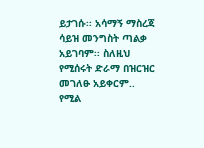ይታገሱ፡፡ አሳማኝ ማስረጃ ሳይዝ መንግስት ጣልቃ አይገባም፡፡ ስለዚህ የሚሰሩት ድራማ በዝርዝር መገለፁ አይቀርም.. የሚል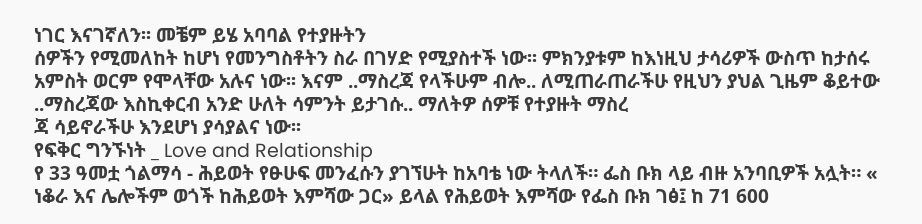ነገር እናገኛለን፡፡ መቼም ይሄ አባባል የተያዙትን
ሰዎችን የሚመለከት ከሆነ የመንግስቶትን ስራ በገሃድ የሚያስተች ነው፡፡ ምክንያቱም ከእነዚህ ታሳሪዎች ውስጥ ከታሰሩ አምስት ወርም የሞላቸው አሉና ነው፡፡ እናም ..ማስረጃ የላችሁም ብሎ.. ለሚጠራጠራችሁ የዚህን ያህል ጊዜም ቆይተው ..ማስረጃው እስኪቀርብ አንድ ሁለት ሳምንት ይታገሱ.. ማለትዎ ሰዎቹ የተያዙት ማስረ
ጃ ሳይኖራችሁ እንደሆነ ያሳያልና ነው፡፡
የፍቅር ግንኙነት _ Love and Relationship
የ 33 ዓመቷ ጎልማሳ - ሕይወት የፁሁፍ መንፈሱን ያገኘሁት ከአባቴ ነው ትላለች። ፌስ ቡክ ላይ ብዙ አንባቢዎች አሏት። « ነቆራ እና ሌሎችም ወጎች ከሕይወት እምሻው ጋር» ይላል የሕይወት እምሻው የፌስ ቡክ ገፅ፤ ከ 71 600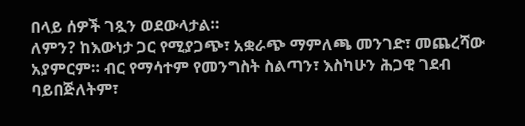በላይ ሰዎች ገጿን ወደውላታል።
ለምን? ከእውነታ ጋር የሚያጋጭ፣ አቋራጭ ማምለጫ መንገድ፣ መጨረሻው አያምርም። ብር የማሳተም የመንግስት ስልጣን፣ እስካሁን ሕጋዊ ገደብ ባይበጅለትም፣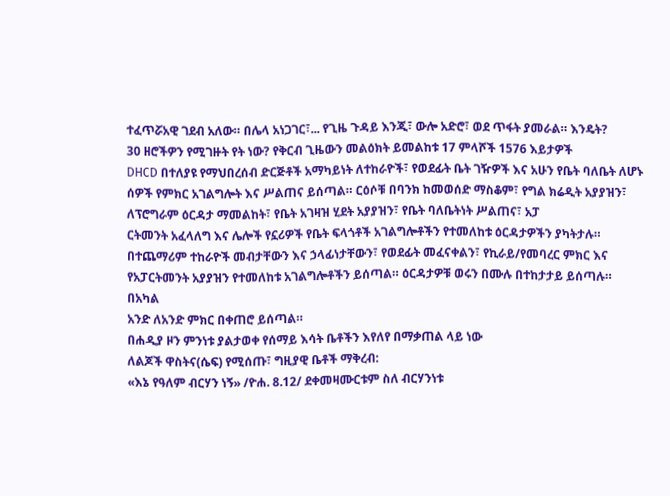ተፈጥሯአዊ ገደብ አለው። በሌላ አነጋገር፣... የጊዜ ጉዳይ እንጂ፣ ውሎ አድሮ፣ ወደ ጥፋት ያመራል። እንዴት?
30 ዘሮችዎን የሚገዙት የት ነው? የቅርብ ጊዜውን መልዕክት ይመልከቱ 17 ምላሾች 1576 እይታዎች
DHCD በተለያዩ የማህበረሰብ ድርጅቶች አማካይነት ለተከራዮች፣ የወደፊት ቤት ገዥዎች እና አሁን የቤት ባለቤት ለሆኑ ሰዎች የምክር አገልግሎት እና ሥልጠና ይሰጣል። ርዕሶቹ በባንክ ከመወሰድ ማስቆም፣ የግል ክሬዲት አያያዝን፣ ለፕሮግራም ዕርዳታ ማመልከት፣ የቤት አገዛዝ ሂደት አያያዝን፣ የቤት ባለቤትነት ሥልጠና፣ አፓ
ርትመንት አፈላለግ እና ሌሎች የኗሪዎች የቤት ፍላጎቶች አገልግሎቶችን የተመለከቱ ዕርዳታዎችን ያካትታሉ። በተጨማሪም ተከራዮች መብታቸውን እና ኃላፊነታቸውን፣ የወደፊት መፈናቀልን፣ የኪራይ/የመባረር ምክር እና የአፓርትመንት አያያዝን የተመለከቱ አገልግሎቶችን ይሰጣል። ዕርዳታዎቹ ወሩን በሙሉ በተከታታይ ይሰጣሉ። በአካል
አንድ ለአንድ ምክር በቀጠሮ ይሰጣል።
በሐዲያ ዞን ምንነቱ ያልታወቀ የሰማይ እሳት ቤቶችን እየለየ በማቃጠል ላይ ነው
ለልጆች ዋስትና(ሴፍ) የሚሰጡ፣ ግዚያዊ ቤቶች ማቅረብ:
«እኔ የዓለም ብርሃን ነኝ» /ዮሐ. 8.12/ ደቀመዛሙርቱም ስለ ብርሃንነቱ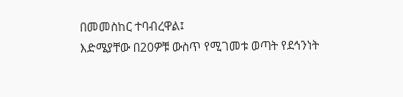በመመስከር ተባብረዋል፤
እድሜያቸው በ20ዎቹ ውስጥ የሚገመቱ ወጣት የደኅንነት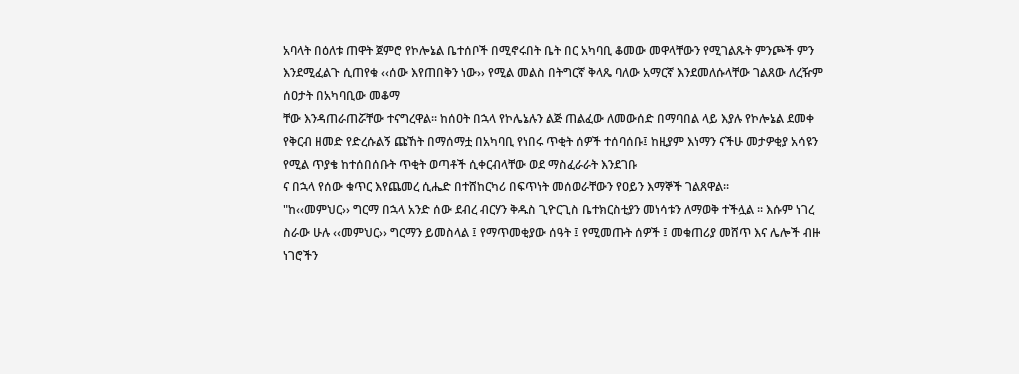አባላት በዕለቱ ጠዋት ጀምሮ የኮሎኔል ቤተሰቦች በሚኖሩበት ቤት በር አካባቢ ቆመው መዋላቸውን የሚገልጹት ምንጮች ምን እንደሚፈልጉ ሲጠየቁ ‹‹ሰው እየጠበቅን ነው›› የሚል መልስ በትግርኛ ቅላጼ ባለው አማርኛ እንደመለሱላቸው ገልጸው ለረዥም ሰዐታት በአካባቢው መቆማ
ቸው እንዳጠራጠሯቸው ተናግረዋል፡፡ ከሰዐት በኋላ የኮሌኔሉን ልጅ ጠልፈው ለመውሰድ በማባበል ላይ እያሉ የኮሎኔል ደመቀ የቅርብ ዘመድ የድረሱልኝ ጩኸት በማሰማቷ በአካባቢ የነበሩ ጥቂት ሰዎች ተሰባሰቡ፤ ከዚያም እነማን ናችሁ መታዎቂያ አሳዩን የሚል ጥያቄ ከተሰበሰቡት ጥቂት ወጣቶች ሲቀርብላቸው ወደ ማስፈራራት እንደገቡ
ና በኋላ የሰው ቁጥር እየጨመረ ሲሔድ በተሸከርካሪ በፍጥነት መሰወራቸውን የዐይን እማኞች ገልጸዋል፡፡
"ከ‹‹መምህር›› ግርማ በኋላ አንድ ሰው ደብረ ብርሃን ቅዱስ ጊዮርጊስ ቤተክርስቲያን መነሳቱን ለማወቅ ተችሏል ፡፡ እሱም ነገረ ስራው ሁሉ ‹‹መምህር›› ግርማን ይመስላል ፤ የማጥመቂያው ሰዓት ፤ የሚመጡት ሰዎች ፤ መቁጠሪያ መሸጥ እና ሌሎች ብዙ ነገሮችን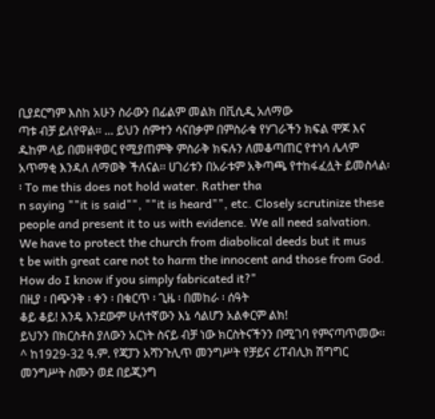ቢያደርግም እስከ አሁን ስራውን በፊልም መልክ በቪሲዲ አለማው
ጣቱ ብቻ ይለየዋል፡፡ ... ይህን ሰምተን ሳናበቃም በምስራቁ የሃገራችን ክፍል ሞጆ እና ዱከም ላይ በመዘዋወር የሚያጠምቅ ምስራቅ ክፍሉን ለመቆጣጠር የተነሳ ሌላም አጥማቂ እንዳለ ለማወቅ ችለናል፡፡ ሀገሪቱን በአራቱም አቅጣጫ የተከፋፈሏት ይመስላል፡፡ To me this does not hold water. Rather tha
n saying ""it is said"", ""it is heard"", etc. Closely scrutinize these people and present it to us with evidence. We all need salvation. We have to protect the church from diabolical deeds but it mus
t be with great care not to harm the innocent and those from God. How do I know if you simply fabricated it?"
በዚያ ፡ በጭንቅ ፡ ቀን ፡ በቁርጥ ፡ ጊዜ ፡ በመከራ ፡ ሰዓት
ቆይ ቆይ! እንዴ እንደውም ሁለተኛውን እኔ ሳልሆን አልቀርም ልክ!
ይህንን በክርስቶስ ያለውን አርነት ስናይ ብቻ ነው ክርስትናችንን በሚገባ የምናጣጥመው፡፡
^ ከ1929-32 ዓ.ም. የጃፓን አሻንጉሊጥ መንግሥት የቻይና ሪፐብሊክ ሽግግር መንግሥት ስሙን ወደ በይጂንግ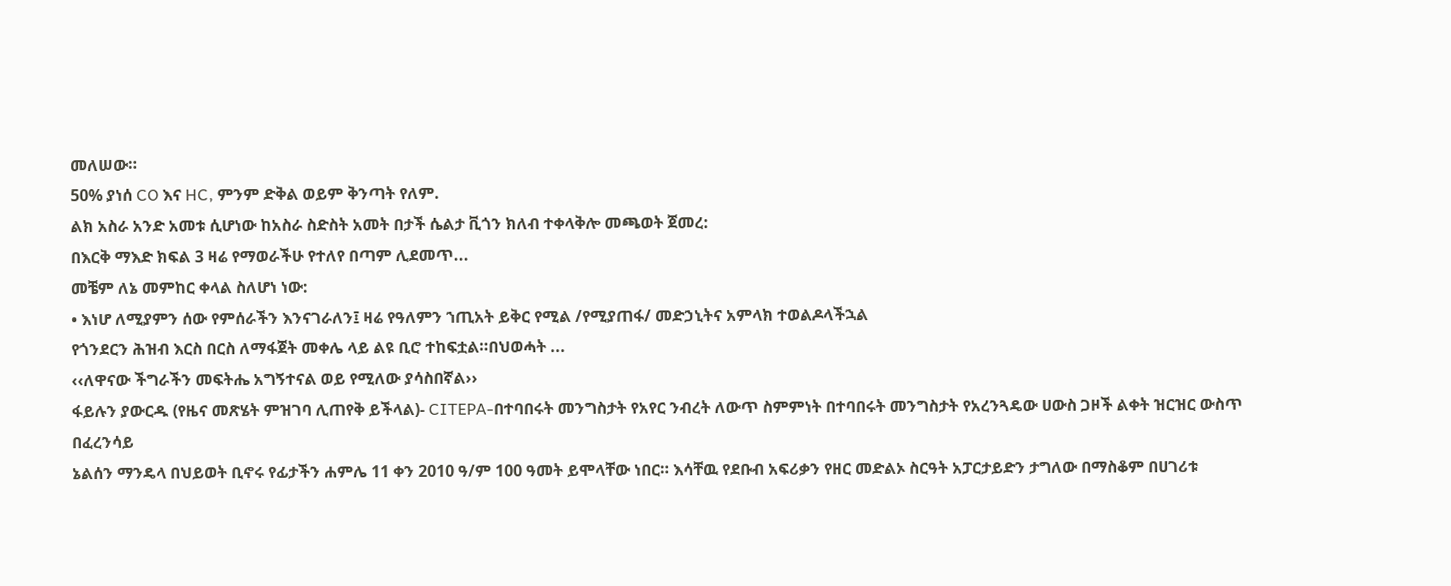መለሠው።
50% ያነሰ CO እና HC, ምንም ድቅል ወይም ቅንጣት የለም.
ልክ አስራ አንድ አመቱ ሲሆነው ከአስራ ስድስት አመት በታች ሴልታ ቪጎን ክለብ ተቀላቅሎ መጫወት ጀመረ:
በእርቅ ማእድ ክፍል 3 ዛሬ የማወራችሁ የተለየ በጣም ሊደመጥ...
መቼም ለኔ መምከር ቀላል ስለሆነ ነው:
• እነሆ ለሚያምን ሰው የምሰራችን እንናገራለን፤ ዛሬ የዓለምን ኀጢአት ይቅር የሚል /የሚያጠፋ/ መድኃኒትና አምላክ ተወልዶላችኋል
የጎንደርን ሕዝብ እርስ በርስ ለማፋጀት መቀሌ ላይ ልዩ ቢሮ ተከፍቷል።በህወሓት ...
‹‹ለዋናው ችግራችን መፍትሔ አግኝተናል ወይ የሚለው ያሳስበኛል››
ፋይሉን ያውርዱ (የዜና መጽሄት ምዝገባ ሊጠየቅ ይችላል)- CITEPA-በተባበሩት መንግስታት የአየር ንብረት ለውጥ ስምምነት በተባበሩት መንግስታት የአረንጓዴው ሀውስ ጋዞች ልቀት ዝርዝር ውስጥ በፈረንሳይ
ኔልሰን ማንዴላ በህይወት ቢኖሩ የፊታችን ሐምሌ 11 ቀን 2010 ዓ/ም 100 ዓመት ይሞላቸው ነበር። እሳቸዉ የደቡብ አፍሪቃን የዘር መድልኦ ስርዓት አፓርታይድን ታግለው በማስቆም በሀገሪቱ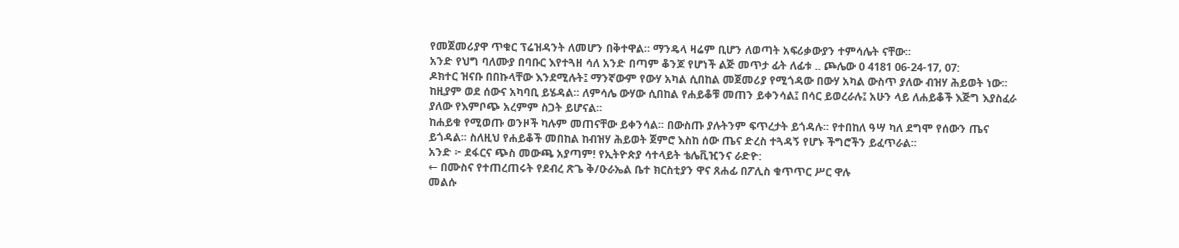የመጀመሪያዋ ጥቁር ፕሬዝዳንት ለመሆን በቅተዋል። ማንዴላ ዛሬም ቢሆን ለወጣት አፍሪቃውያን ተምሳሌት ናቸው።
አንድ የህግ ባለሙያ በባቡር እየተጓዘ ሳለ አንድ በጣም ቆንጆ የሆነች ልጅ መጥታ ፊት ለፊቱ .. ጮሌው 0 4181 06-24-17, 07:
ዶክተር ዝናቡ በበኩላቸው እንደሚሉት፤ ማንኛውም የውሃ አካል ሲበከል መጀመሪያ የሚጎዳው በውሃ አካል ውስጥ ያለው ብዝሃ ሕይወት ነው፡፡ ከዚያም ወደ ሰውና አካባቢ ይሄዳል፡፡ ለምሳሌ ውሃው ሲበከል የሐይቆቹ መጠን ይቀንሳል፤ በሳር ይወረራሉ፤ አሁን ላይ ለሐይቆች እጅግ እያስፈራ ያለው የእምቦጭ አረምም ስጋት ይሆናል፡፡
ከሐይቁ የሚወጡ ወንዞች ካሉም መጠናቸው ይቀንሳል፡፡ በውስጡ ያሉትንም ፍጥረታት ይጎዳሉ፡፡ የተበከለ ዓሣ ካለ ደግሞ የሰውን ጤና ይጎዳል፡፡ ስለዚህ የሐይቆች መበከል ከብዝሃ ሕይወት ጀምሮ እስከ ሰው ጤና ድረስ ተጓዳኝ የሆኑ ችግሮችን ይፈጥራል፡፡
አንድ ፦ ደፋርና ጭስ መውጫ አያጣም! የኢትዮጵያ ሳተላይት ቴሌቪዢንና ራድዮ:
← በሙስና የተጠረጠሩት የደብረ ጽጌ ቅ/ዑራኤል ቤተ ክርስቲያን ዋና ጸሐፊ በፖሊስ ቁጥጥር ሥር ዋሉ
መልሱ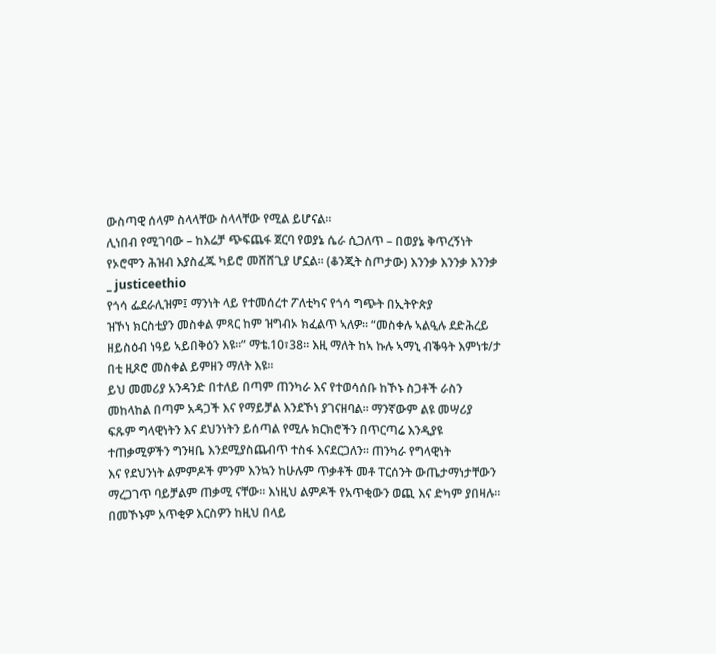ውስጣዊ ሰላም ስላላቸው ስላላቸው የሚል ይሆናል።
ሊነበብ የሚገባው – ከእሬቻ ጭፍጨፋ ጀርባ የወያኔ ሴራ ሲጋለጥ – በወያኔ ቅጥረኝነት የኦሮሞን ሕዝብ እያስፈጁ ካይሮ መሸሸጊያ ሆኗል። (ቆንጂት ስጦታው) እንንቃ እንንቃ እንንቃ _ justiceethio
የጎሳ ፌደራሊዝም፤ ማንነት ላይ የተመሰረተ ፖለቲካና የጎሳ ግጭት በኢትዮጵያ
ዝኾነ ክርስቲያን መስቀል ምጻር ከም ዝግብኦ ክፈልጥ ኣለዎ። “መስቀሉ ኣልዒሉ ደድሕረይ ዘይስዕብ ነዓይ ኣይበቅዕን እዩ።” ማቴ.10፣38። እዚ ማለት ከኣ ኩሉ ኣማኒ ብቕዓት እምነቱ/ታ በቲ ዚጾሮ መስቀል ይምዘን ማለት እዩ።
ይህ መመሪያ አንዳንድ በተለይ በጣም ጠንካራ እና የተወሳሰቡ ከኾኑ ስጋቶች ራስን መከላከል በጣም አዳጋች እና የማይቻል እንደኾነ ያገናዘባል። ማንኛውም ልዩ መሣሪያ ፍጹም ግላዊነትን እና ደህንነትን ይሰጣል የሚሉ ክርክሮችን በጥርጣሬ እንዲያዩ ተጠቃሚዎችን ግንዛቤ እንደሚያስጨብጥ ተስፋ እናደርጋለን። ጠንካራ የግላዊነት
እና የደህንነት ልምምዶች ምንም እንኳን ከሁሉም ጥቃቶች መቶ ፐርሰንት ውጤታማነታቸውን ማረጋገጥ ባይቻልም ጠቃሚ ናቸው። እነዚህ ልምዶች የአጥቂውን ወጪ እና ድካም ያበዛሉ። በመኾኑም አጥቂዎ እርስዎን ከዚህ በላይ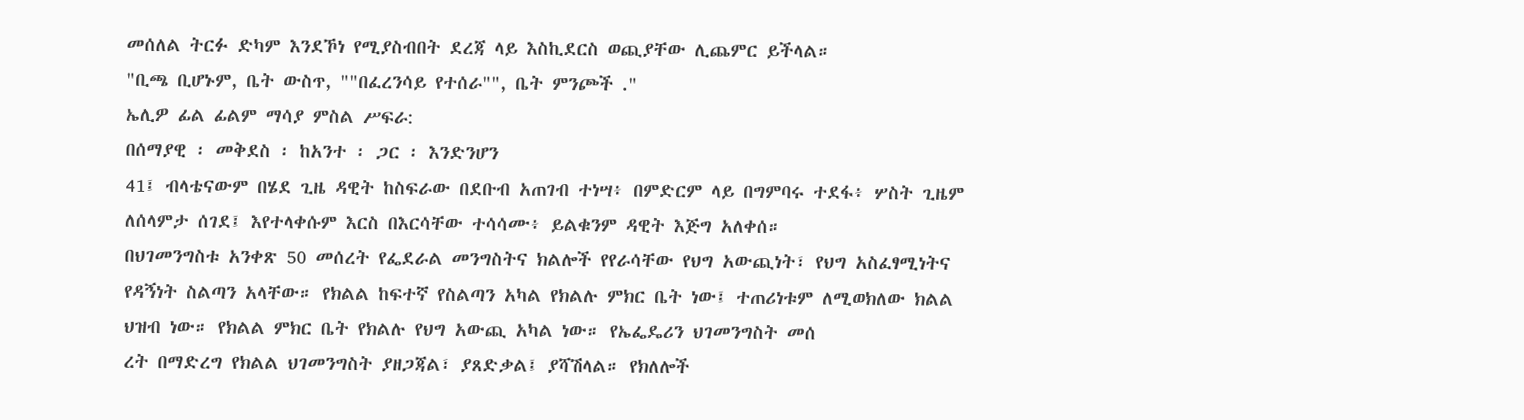መሰለል ትርፉ ድካም እንደኾነ የሚያስብበት ደረጃ ላይ እስኪደርስ ወጪያቸው ሊጨምር ይችላል።
"ቢጫ ቢሆኑም, ቤት ውስጥ, ""በፈረንሳይ የተሰራ"", ቤት ምንጮች ."
ኤሊዎ ፊል ፊልም ማሳያ ምስል ሥፍራ:
በሰማያዊ ፡ መቅደስ ፡ ከአንተ ፡ ጋር ፡ እንድንሆን
41፤ ብላቴናውም በሄደ ጊዜ ዳዊት ከስፍራው በደቡብ አጠገብ ተነሣ፥ በምድርም ላይ በግምባሩ ተደፋ፥ ሦስት ጊዜም ለሰላምታ ሰገደ፤ እየተላቀሱም እርስ በእርሳቸው ተሳሳሙ፥ ይልቁንም ዳዊት እጅግ አለቀሰ።
በህገመንግስቱ አንቀጽ 50 መሰረት የፌደራል መንግስትና ክልሎች የየራሳቸው የህግ አውጪነት፣ የህግ አስፈፃሚነትና የዳኝነት ስልጣን አላቸው። የክልል ከፍተኛ የስልጣን አካል የክልሉ ምክር ቤት ነው፤ ተጠሪነቱም ለሚወክለው ክልል ህዝብ ነው። የክልል ምክር ቤት የክልሉ የህግ አውጪ አካል ነው። የኤፌዴሪን ህገመንግስት መሰ
ረት በማድረግ የክልል ህገመንግስት ያዘጋጃል፣ ያጸድቃል፤ ያሻሽላል። የክለሎች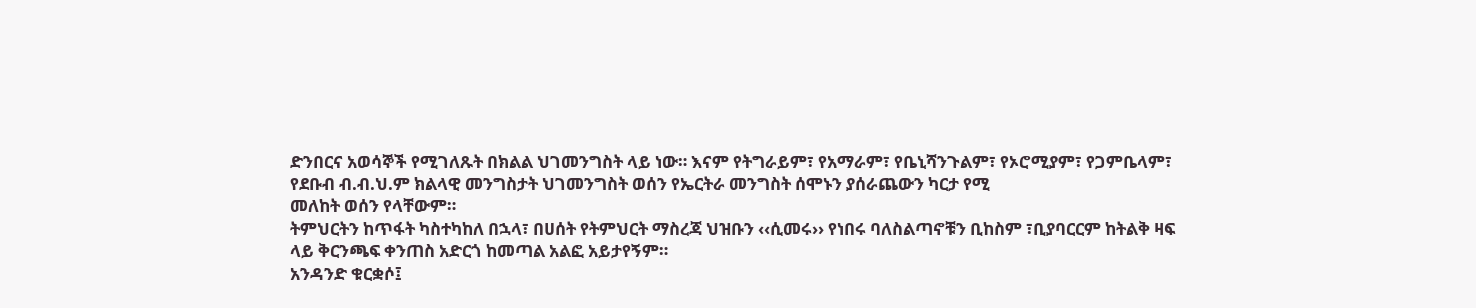ድንበርና አወሳኞች የሚገለጹት በክልል ህገመንግስት ላይ ነው። እናም የትግራይም፣ የአማራም፣ የቤኒሻንጉልም፣ የኦሮሚያም፣ የጋምቤላም፣ የደቡብ ብ.ብ.ህ.ም ክልላዊ መንግስታት ህገመንግስት ወሰን የኤርትራ መንግስት ሰሞኑን ያሰራጨውን ካርታ የሚ
መለከት ወሰን የላቸውም።
ትምህርትን ከጥፋት ካስተካከለ በኋላ፣ በሀሰት የትምህርት ማስረጃ ህዝቡን ‹‹ሲመሩ›› የነበሩ ባለስልጣኖቹን ቢከስም ፣ቢያባርርም ከትልቅ ዛፍ ላይ ቅርንጫፍ ቀንጠስ አድርጎ ከመጣል አልፎ አይታየኝም።
አንዳንድ ቁርቋሶ፤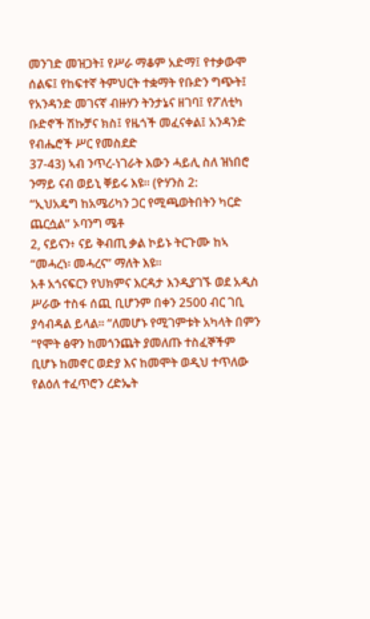መንገድ መዝጋት፤ የሥራ ማቆም አድማ፤ የተቃውሞ ሰልፍ፤ የከፍተኛ ትምህርት ተቋማት የቡድን ግጭት፤ የአንዳንድ መገናኛ ብዙሃን ትንታኔና ዘገባ፤ የፖለቲካ ቡድኖች ሽኩቻና ክስ፤ የዜጎች መፈናቀል፤ አንዳንድ የብሔሮች ሥር የመስደድ
37-43) ኣብ ንጥረ-ነገራት እውን ሓይሊ ስለ ዝነበሮ ንማይ ናብ ወይኒ ቐይሩ እዩ። (ዮሃንስ 2:
“ኢህአዴግ ከአሜሪካን ጋር የሚጫወትበትን ካርድ ጨርሷል” ኦባንግ ሜቶ
2, ናይናን፥ ናይ ቅብጢ ቃል ኮይኑ ትርጉሙ ከኣ “መሓረነ፡ መሓረና” ማለት እዩ።
አቶ አጎናፍርን የህክምና እርዳታ እንዲያገኙ ወደ አዲስ ሥራው ተስፋ ሰጪ ቢሆንም በቀን 2500 ብር ገቢ ያሳብዳል ይላል፡፡ “ለመሆኑ የሚገምቱት አካላት በምን
“የሞት ፅዋን ከመጎንጨት ያመለጡ ተስፈኞችም ቢሆኑ ከመኖር ወድያ እና ከመሞት ወዲህ ተጥለው የልዕለ ተፈጥሮን ረድኤት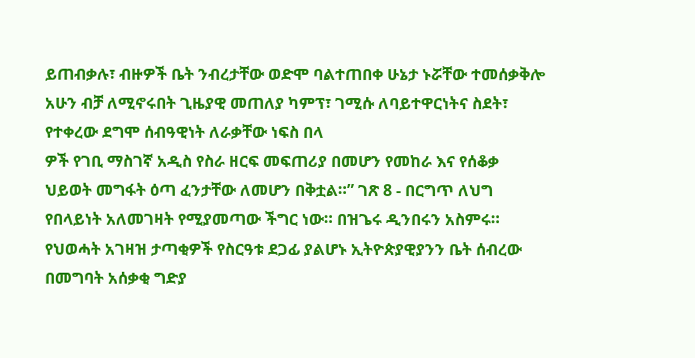ይጠብቃሉ፣ ብዙዎች ቤት ንብረታቸው ወድሞ ባልተጠበቀ ሁኔታ ኑሯቸው ተመሰቃቅሎ አሁን ብቻ ለሚኖሩበት ጊዜያዊ መጠለያ ካምፕ፣ ገሚሱ ለባይተዋርነትና ስደት፣ የተቀረው ደግሞ ሰብዓዊነት ለራቃቸው ነፍስ በላ
ዎች የገቢ ማስገኛ አዲስ የስራ ዘርፍ መፍጠሪያ በመሆን የመከራ እና የሰቆቃ ህይወት መግፋት ዕጣ ፈንታቸው ለመሆን በቅቷል።” ገጽ 8 - በርግጥ ለህግ የበላይነት አለመገዛት የሚያመጣው ችግር ነው። በዝጌሩ ዲንበሩን አስምሩ።
የህወሓት አገዛዝ ታጣቂዎች የስርዓቱ ደጋፊ ያልሆኑ ኢትዮጵያዊያንን ቤት ሰብረው በመግባት አሰቃቂ ግድያ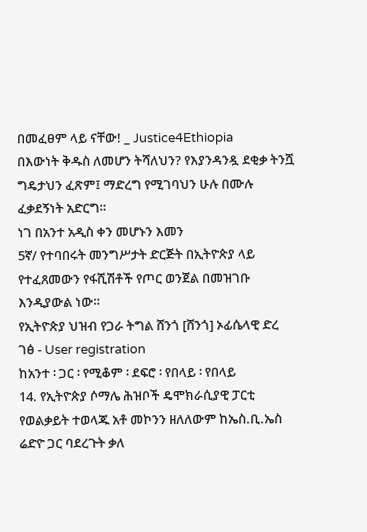በመፈፀም ላይ ናቸው! _ Justice4Ethiopia
በእውነት ቅዱስ ለመሆን ትሻለህን? የእያንዳንዷ ደቂቃ ትንሿ ግዴታህን ፈጽም፤ ማድረግ የሚገባህን ሁሉ በሙሉ ፈቃደኝነት አድርግ።
ነገ በአንተ አዲስ ቀን መሆኑን እመን
5ኛ/ የተባበሩት መንግሥታት ድርጅት በኢትዮጵያ ላይ የተፈጸመውን የፋሺሽቶች የጦር ወንጀል በመዝገቡ እንዲያውል ነው።
የኢትዮጵያ ህዝብ የጋራ ትግል ሸንጎ [ሸንጎ] ኦፊሴላዊ ድረ ገፅ - User registration
ከአንተ ፡ ጋር ፡ የሚቆም ፡ ደፍሮ ፡ የበላይ ፡ የበላይ
14. የኢትዮጵያ ሶማሌ ሕዝቦች ዴሞክራሲያዊ ፓርቲ
የወልቃይት ተወላጁ አቶ መኮንን ዘለለውም ከኤስ.ቢ.ኤስ ሬድዮ ጋር ባደረጉት ቃለ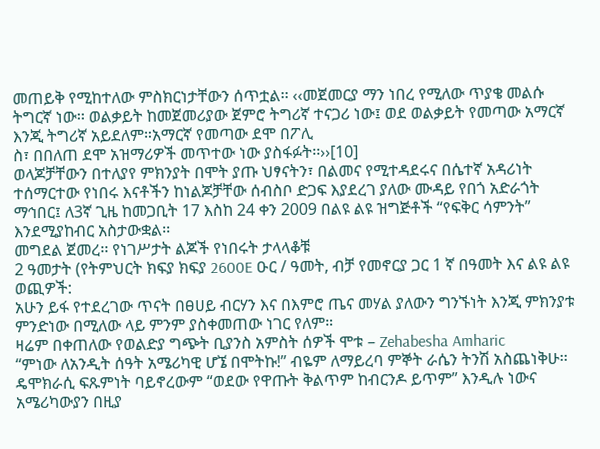መጠይቅ የሚከተለው ምስክርነታቸውን ሰጥቷል፡፡ ‹‹መጀመርያ ማን ነበረ የሚለው ጥያቄ መልሱ ትግርኛ ነው፡፡ ወልቃይት ከመጀመሪያው ጀምሮ ትግሪኛ ተናጋሪ ነው፤ ወደ ወልቃይት የመጣው አማርኛ እንጂ ትግሪኛ አይደለም።አማርኛ የመጣው ደሞ በፖሊ
ስ፣ በበለጠ ደሞ አዝማሪዎች መጥተው ነው ያስፋፉት፡፡››[10]
ወላጆቻቸውን በተለያየ ምክንያት በሞት ያጡ ህፃናትን፣ በልመና የሚተዳደሩና በሴተኛ አዳሪነት ተሰማርተው የነበሩ እናቶችን ከነልጆቻቸው ሰብስቦ ድጋፍ እያደረገ ያለው ሙዳይ የበጎ አድራጎት ማኅበር፤ ለ3ኛ ጊዜ ከመጋቢት 17 እስከ 24 ቀን 2009 በልዩ ልዩ ዝግጅቶች “የፍቅር ሳምንት” እንደሚያከብር አስታውቋል፡፡
መግደል ጀመረ፡፡ የነገሥታት ልጆች የነበሩት ታላላቆቹ
2 ዓመታት (የትምህርት ክፍያ ክፍያ 2600E ዑር / ዓመት, ብቻ የመኖርያ ጋር 1 ኛ በዓመት እና ልዩ ልዩ ወጪዎች:
አሁን ይፋ የተደረገው ጥናት በፀሀይ ብርሃን እና በእምሮ ጤና መሃል ያለውን ግንኙነት እንጂ ምክንያቱ ምንድነው በሚለው ላይ ምንም ያስቀመጠው ነገር የለም።
ዛሬም በቀጠለው የወልድያ ግጭት ቢያንስ አምስት ሰዎች ሞቱ – Zehabesha Amharic
“ምነው ለአንዲት ሰዓት አሜሪካዊ ሆኜ በሞትኩ!” ብዬም ለማይረባ ምኞት ራሴን ትንሽ አስጨነቅሁ፡፡ ዴሞክራሲ ፍጹምነት ባይኖረውም “ወደው የዋጡት ቅልጥም ከብርንዶ ይጥም” እንዲሉ ነውና አሜሪካውያን በዚያ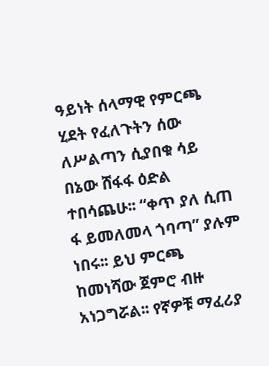ዓይነት ሰላማዊ የምርጫ ሂደት የፈለጉትን ሰው ለሥልጣን ሲያበቁ ሳይ በኔው ሸፋፋ ዕድል ተበሳጨሁ፡፡ “ቀጥ ያለ ሲጠ
ፋ ይመለመላ ጎባጣ” ያሉም ነበሩ፡፡ ይህ ምርጫ ከመነሻው ጀምሮ ብዙ አነጋግሯል፡፡ የኛዎቹ ማፈሪያ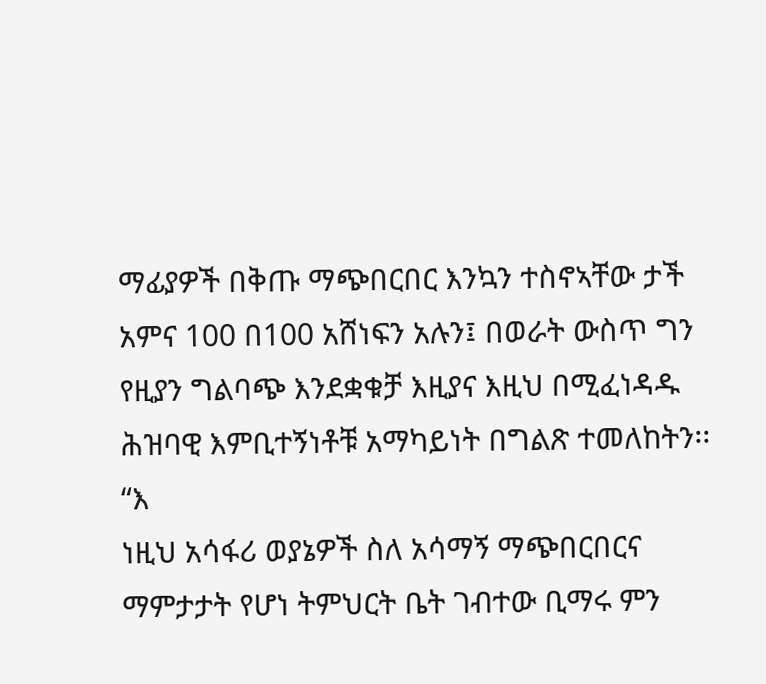ማፊያዎች በቅጡ ማጭበርበር እንኳን ተስኖኣቸው ታች አምና 100 በ100 አሸነፍን አሉን፤ በወራት ውስጥ ግን የዚያን ግልባጭ እንደቋቁቻ እዚያና እዚህ በሚፈነዳዱ ሕዝባዊ እምቢተኝነቶቹ አማካይነት በግልጽ ተመለከትን፡፡ “እ
ነዚህ አሳፋሪ ወያኔዎች ስለ አሳማኝ ማጭበርበርና ማምታታት የሆነ ትምህርት ቤት ገብተው ቢማሩ ምን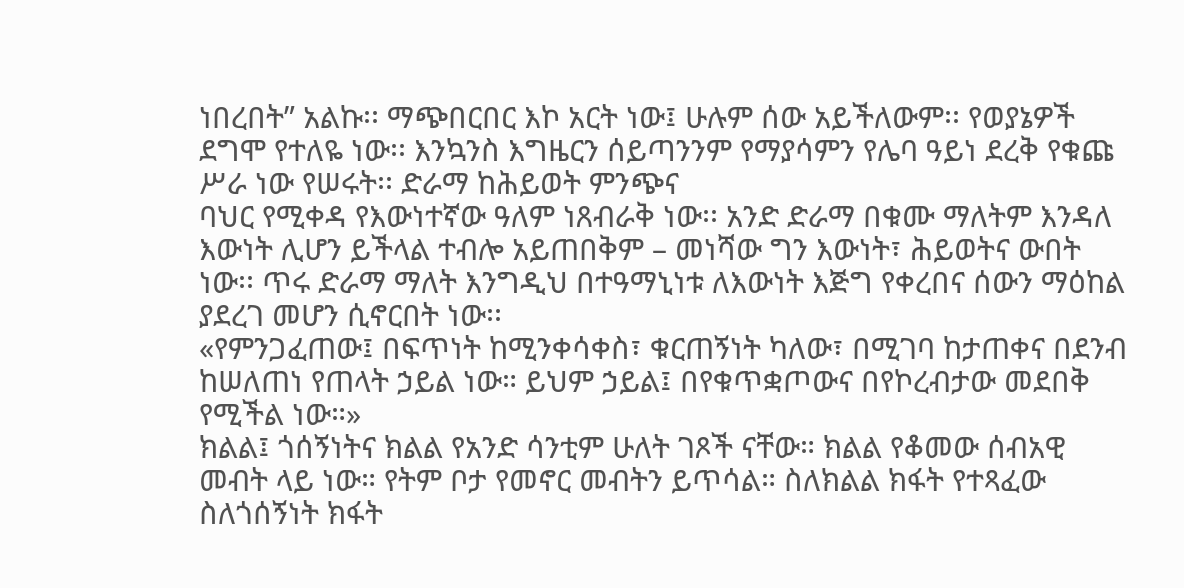ነበረበት” አልኩ፡፡ ማጭበርበር እኮ አርት ነው፤ ሁሉም ሰው አይችለውም፡፡ የወያኔዎች ደግሞ የተለዬ ነው፡፡ እንኳንስ እግዜርን ሰይጣንንም የማያሳምን የሌባ ዓይነ ደረቅ የቁጩ ሥራ ነው የሠሩት፡፡ ድራማ ከሕይወት ምንጭና
ባህር የሚቀዳ የእውነተኛው ዓለም ነጸብራቅ ነው፡፡ አንድ ድራማ በቁሙ ማለትም እንዳለ እውነት ሊሆን ይችላል ተብሎ አይጠበቅም – መነሻው ግን እውነት፣ ሕይወትና ውበት ነው፡፡ ጥሩ ድራማ ማለት እንግዲህ በተዓማኒነቱ ለእውነት እጅግ የቀረበና ሰውን ማዕከል ያደረገ መሆን ሲኖርበት ነው፡፡
«የምንጋፈጠው፤ በፍጥነት ከሚንቀሳቀስ፣ ቁርጠኝነት ካለው፣ በሚገባ ከታጠቀና በደንብ ከሠለጠነ የጠላት ኃይል ነው። ይህም ኃይል፤ በየቁጥቋጦውና በየኮረብታው መደበቅ የሚችል ነው።»
ክልል፤ ጎሰኝነትና ክልል የአንድ ሳንቲም ሁለት ገጾች ናቸው። ክልል የቆመው ሰብአዊ መብት ላይ ነው። የትም ቦታ የመኖር መብትን ይጥሳል። ስለክልል ክፋት የተጻፈው ስለጎሰኝነት ክፋት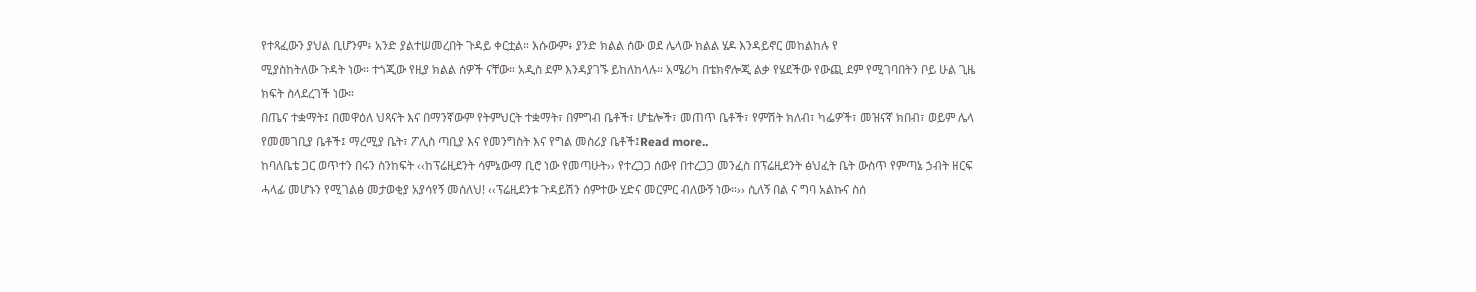የተጻፈውን ያህል ቢሆንም፥ አንድ ያልተሠመረበት ጉዳይ ቀርቷል። እሱውም፥ ያንድ ክልል ሰው ወደ ሌላው ክልል ሄዶ እንዳይኖር መከልከሉ የ
ሚያስከትለው ጉዳት ነው። ተጎጂው የዚያ ክልል ሰዎች ናቸው። አዲስ ደም እንዳያገኙ ይከለከላሉ። አሜሪካ በቴክኖሎጂ ልቃ የሄደችው የውጪ ደም የሚገባበትን ቦይ ሁል ጊዜ ክፍት ስላደረገች ነው።
በጤና ተቋማት፤ በመዋዕለ ህጻናት እና በማንኛውም የትምህርት ተቋማት፣ በምግብ ቤቶች፣ ሆቴሎች፣ መጠጥ ቤቶች፣ የምሽት ክለብ፣ ካፌዎች፣ መዝናኛ ክበብ፣ ወይም ሌላ የመመገቢያ ቤቶች፤ ማረሚያ ቤት፣ ፖሊስ ጣቢያ እና የመንግስት እና የግል መስሪያ ቤቶች፤Read more..
ከባለቤቴ ጋር ወጥተን በሩን ስንከፍት ‹‹ከፕሬዚደንት ሳምኔውማ ቢሮ ነው የመጣሁት›› የተረጋጋ ሰውየ በተረጋጋ መንፈስ በፕሬዚደንት ፅህፈት ቤት ውስጥ የምጣኔ ኃብት ዘርፍ ሓላፊ መሆኑን የሚገልፅ መታወቂያ አያሳየኝ መሰለህ! ‹‹ፕሬዚደንቱ ጉዳይሽን ሰምተው ሂድና መርምር ብለውኝ ነው።›› ሲለኝ በል ና ግባ አልኩና ስሰ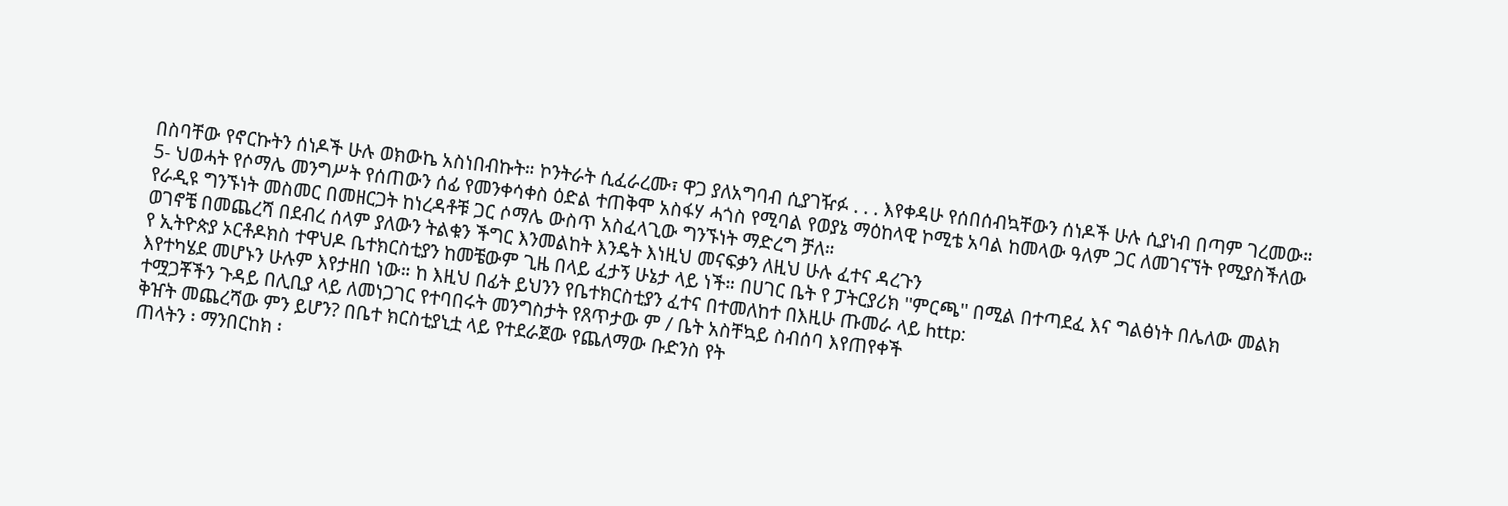በስባቸው የኖርኩትን ሰነዶች ሁሉ ወክውኬ አስነበብኩት። ኮንትራት ሲፈራረሙ፣ ዋጋ ያለአግባብ ሲያገዥፉ . . . እየቀዳሁ የሰበሰብኳቸውን ሰነዶች ሁሉ ሲያነብ በጣም ገረመው።
5- ህወሓት የሶማሌ መንግሥት የሰጠውን ሰፊ የመንቀሳቀስ ዕድል ተጠቅሞ አስፋሃ ሓጎስ የሚባል የወያኔ ማዕከላዊ ኮሚቴ አባል ከመላው ዓለም ጋር ለመገናኘት የሚያስችለው የራዲዩ ግንኙነት መስመር በመዘርጋት ከነረዳቶቹ ጋር ሶማሌ ውስጥ አስፈላጊው ግንኙነት ማድረግ ቻለ።
ወገኖቼ በመጨረሻ በደብረ ሰላም ያለውን ትልቁን ችግር እንመልከት እንዴት እነዚህ መናፍቃን ለዚህ ሁሉ ፈተና ዳረጉን
የ ኢትዮጵያ ኦርቶዶክስ ተዋህዶ ቤተክርስቲያን ከመቼውም ጊዜ በላይ ፈታኝ ሁኔታ ላይ ነች። በሀገር ቤት የ ፓትርያሪክ ''ምርጫ'' በሚል በተጣደፈ እና ግልፅነት በሌለው መልክ እየተካሄደ መሆኑን ሁሉም እየታዘበ ነው። ከ እዚህ በፊት ይህንን የቤተክርስቲያን ፈተና በተመለከተ በእዚሁ ጡመራ ላይ http:
ተሟጋቾችን ጉዳይ በሊቢያ ላይ ለመነጋገር የተባበሩት መንግስታት የጸጥታው ም / ቤት አስቸኳይ ስብሰባ እየጠየቀች
ቅዠት መጨረሻው ምን ይሆን? በቤተ ክርስቲያኒቷ ላይ የተደራጀው የጨለማው ቡድንስ የት
ጠላትን ፡ ማንበርከክ ፡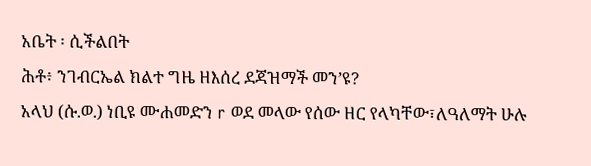አቤት ፡ ሲችልበት
ሕቶ፥ ንገብርኤል ክልተ ግዜ ዘእሰረ ደጃዝማች መን’ዩ?
አላህ (ሱ.ወ.) ነቢዩ ሙሐመድን r ወደ መላው የሰው ዘር የላካቸው፣ለዓለማት ሁሉ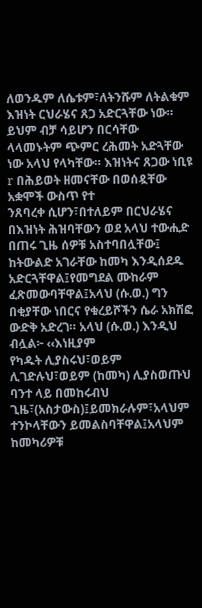ለወንዱም ለሴቱም፣ለትንሹም ለትልቁም እዝነት ርህራሄና ጸጋ አድርጓቸው ነው። ይህም ብቻ ሳይሆን በርሳቸው ላላመኑትም ጭምር ረሕመት አድጓቸው ነው አላህ የላካቸው። እዝነትና ጸጋው ነቢዩ r በሕይወት ዘመናቸው በወሰዷቸው አቋሞች ውስጥ የተ
ንጸባረቀ ሲሆን፣በተለይም በርህራሄና በእዝነት ሕዝባቸውን ወደ አላህ ተውሒድ በጠሩ ጊዜ ሰዎቹ አስተባበሏቸው፤ ከትውልድ አገራቸው ከመካ እንዲሰደዱ አድርጓቸዋል፤የመግደል ሙከራም ፈጽመውባቸዋል፤አላህ (ሱ.ወ.) ግን በቂያቸው ነበርና የቁረይሾችን ሴራ አክሽፎ ውድቅ አድረገ። አላህ (ሱ.ወ.) እንዲህ ብሏል፦ ‹‹እነዚያም
የካዱት ሊያስሩህ፣ወይም ሊገድሉህ፣ወይም (ከመካ) ሊያስወጡህ ባንተ ላይ በመከሩብህ ጊዜ፣(አስታውስ)፤ይመክራሉም፣አላህም ተንኮላቸውን ይመልስባቸዋል፤አላህም ከመካሪዎቹ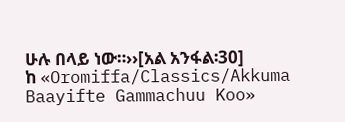ሁሉ በላይ ነው።››[አል አንፋል፡30]
ከ «Oromiffa/Classics/Akkuma Baayifte Gammachuu Koo»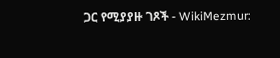ጋር የሚያያዙ ገጾች - WikiMezmur: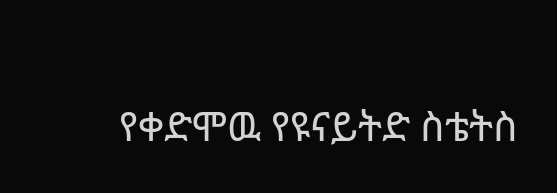የቀድሞዉ የዩናይትድ ስቴትስ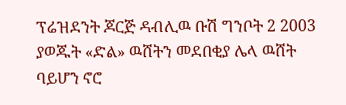ፕሬዝደንት ጆርጅ ዳብሊዉ ቡሽ ግንቦት 2 2003 ያወጁት «ድል» ዉሸትን መደበቂያ ሌላ ዉሸት ባይሆን ኖሮ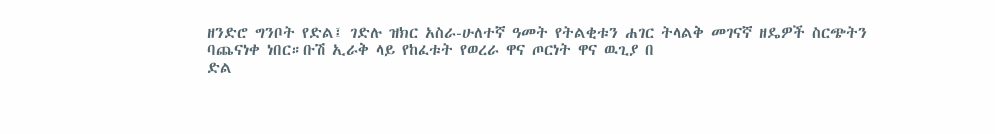ዘንድሮ ግንቦት የድል፤ ገድሉ ዝክር አስራ-ሁለተኛ ዓመት የትልቂቱን ሐገር ትላልቅ መገናኛ ዘዴዎች ስርጭትን ባጨናነቀ ነበር።ቡሽ ኢራቅ ላይ የከፈቱት የወረራ ዋና ጦርነት ዋና ዉጊያ በ
ድል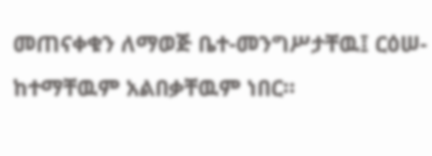መጠናቀቁን ለማወጅ ቤተ-መንግሥታቸዉ፤ ርዕሠ-ከተማቸዉም አልበቃቸዉም ነበር።